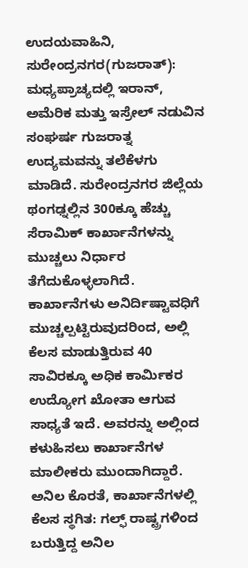ಉದಯವಾಹಿನಿ, ಸುರೇಂದ್ರನಗರ(ಗುಜರಾತ್): ಮಧ್ಯಪ್ರಾಚ್ಯದಲ್ಲಿ ಇರಾನ್, ಅಮೆರಿಕ ಮತ್ತು ಇಸ್ರೇಲ್ ನಡುವಿನ ಸಂಘರ್ಷ ಗುಜರಾತ್ನ ಉದ್ಯಮವನ್ನು ತಲೆಕೆಳಗು ಮಾಡಿದೆ. ಸುರೇಂದ್ರನಗರ ಜಿಲ್ಲೆಯ ಥಂಗಢ್ನಲ್ಲಿನ 300ಕ್ಕೂ ಹೆಚ್ಚು ಸೆರಾಮಿಕ್ ಕಾರ್ಖಾನೆಗಳನ್ನು ಮುಚ್ಚಲು ನಿರ್ಧಾರ ತೆಗೆದುಕೊಳ್ಳಲಾಗಿದೆ.
ಕಾರ್ಖಾನೆಗಳು ಅನಿರ್ದಿಷ್ಟಾವಧಿಗೆ ಮುಚ್ಚಲ್ಪಟ್ಟಿರುವುದರಿಂದ, ಅಲ್ಲಿ ಕೆಲಸ ಮಾಡುತ್ತಿರುವ 40 ಸಾವಿರಕ್ಕೂ ಅಧಿಕ ಕಾರ್ಮಿಕರ ಉದ್ಯೋಗ ಖೋತಾ ಆಗುವ ಸಾಧ್ಯತೆ ಇದೆ. ಅವರನ್ನು ಅಲ್ಲಿಂದ ಕಳುಹಿಸಲು ಕಾರ್ಖಾನೆಗಳ ಮಾಲೀಕರು ಮುಂದಾಗಿದ್ದಾರೆ.
ಅನಿಲ ಕೊರತೆ, ಕಾರ್ಖಾನೆಗಳಲ್ಲಿ ಕೆಲಸ ಸ್ಥಗಿತ: ಗಲ್ಫ್ ರಾಷ್ಟ್ರಗಳಿಂದ ಬರುತ್ತಿದ್ದ ಅನಿಲ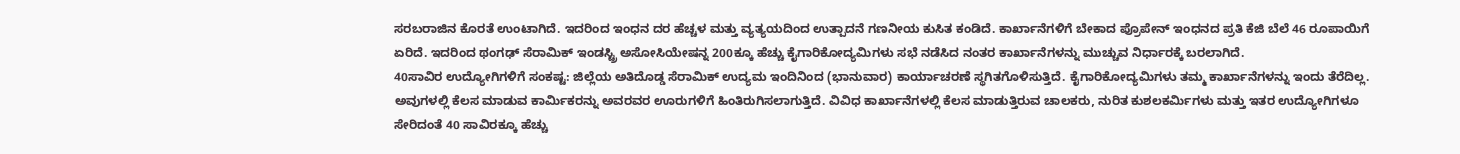ಸರಬರಾಜಿನ ಕೊರತೆ ಉಂಟಾಗಿದೆ. ಇದರಿಂದ ಇಂಧನ ದರ ಹೆಚ್ಚಳ ಮತ್ತು ವ್ಯತ್ಯಯದಿಂದ ಉತ್ಪಾದನೆ ಗಣನೀಯ ಕುಸಿತ ಕಂಡಿದೆ. ಕಾರ್ಖಾನೆಗಳಿಗೆ ಬೇಕಾದ ಪ್ರೊಪೇನ್ ಇಂಧನದ ಪ್ರತಿ ಕೆಜಿ ಬೆಲೆ 46 ರೂಪಾಯಿಗೆ ಏರಿದೆ. ಇದರಿಂದ ಥಂಗಢ್ ಸೆರಾಮಿಕ್ ಇಂಡಸ್ಟ್ರಿ ಅಸೋಸಿಯೇಷನ್ನ 200ಕ್ಕೂ ಹೆಚ್ಚು ಕೈಗಾರಿಕೋದ್ಯಮಿಗಳು ಸಭೆ ನಡೆಸಿದ ನಂತರ ಕಾರ್ಖಾನೆಗಳನ್ನು ಮುಚ್ಚುವ ನಿರ್ಧಾರಕ್ಕೆ ಬರಲಾಗಿದೆ.
40ಸಾವಿರ ಉದ್ಯೋಗಿಗಳಿಗೆ ಸಂಕಷ್ಟ: ಜಿಲ್ಲೆಯ ಅತಿದೊಡ್ಡ ಸೆರಾಮಿಕ್ ಉದ್ಯಮ ಇಂದಿನಿಂದ (ಭಾನುವಾರ) ಕಾರ್ಯಾಚರಣೆ ಸ್ಥಗಿತಗೊಳಿಸುತ್ತಿದೆ. ಕೈಗಾರಿಕೋದ್ಯಮಿಗಳು ತಮ್ಮ ಕಾರ್ಖಾನೆಗಳನ್ನು ಇಂದು ತೆರೆದಿಲ್ಲ. ಅವುಗಳಲ್ಲಿ ಕೆಲಸ ಮಾಡುವ ಕಾರ್ಮಿಕರನ್ನು ಅವರವರ ಊರುಗಳಿಗೆ ಹಿಂತಿರುಗಿಸಲಾಗುತ್ತಿದೆ. ವಿವಿಧ ಕಾರ್ಖಾನೆಗಳಲ್ಲಿ ಕೆಲಸ ಮಾಡುತ್ತಿರುವ ಚಾಲಕರು, ನುರಿತ ಕುಶಲಕರ್ಮಿಗಳು ಮತ್ತು ಇತರ ಉದ್ಯೋಗಿಗಳೂ ಸೇರಿದಂತೆ 40 ಸಾವಿರಕ್ಕೂ ಹೆಚ್ಚು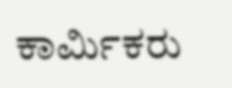ಕಾರ್ಮಿಕರು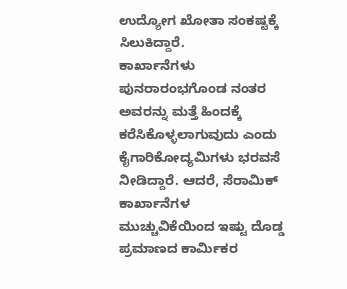ಉದ್ಯೋಗ ಖೋತಾ ಸಂಕಷ್ಟಕ್ಕೆ ಸಿಲುಕಿದ್ದಾರೆ.
ಕಾರ್ಖಾನೆಗಳು ಪುನರಾರಂಭಗೊಂಡ ನಂತರ ಅವರನ್ನು ಮತ್ತೆ ಹಿಂದಕ್ಕೆ ಕರೆಸಿಕೊಳ್ಳಲಾಗುವುದು ಎಂದು ಕೈಗಾರಿಕೋದ್ಯಮಿಗಳು ಭರವಸೆ ನೀಡಿದ್ದಾರೆ. ಆದರೆ, ಸೆರಾಮಿಕ್ ಕಾರ್ಖಾನೆಗಳ ಮುಚ್ಚುವಿಕೆಯಿಂದ ಇಷ್ಟು ದೊಡ್ಡ ಪ್ರಮಾಣದ ಕಾರ್ಮಿಕರ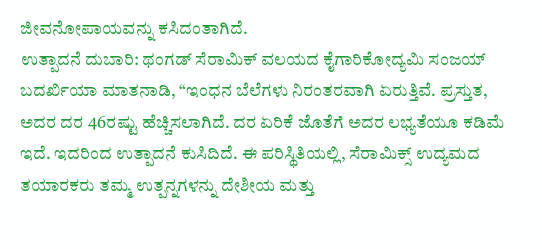ಜೀವನೋಪಾಯವನ್ನು ಕಸಿದಂತಾಗಿದೆ.
ಉತ್ಪಾದನೆ ದುಬಾರಿ: ಥಂಗಡ್ ಸೆರಾಮಿಕ್ ವಲಯದ ಕೈಗಾರಿಕೋದ್ಯಮಿ ಸಂಜಯ್ ಬದರ್ಖಿಯಾ ಮಾತನಾಡಿ, “ಇಂಧನ ಬೆಲೆಗಳು ನಿರಂತರವಾಗಿ ಏರುತ್ತಿವೆ. ಪ್ರಸ್ತುತ, ಅದರ ದರ 46ರಷ್ಟು ಹೆಚ್ಚಿಸಲಾಗಿದೆ. ದರ ಏರಿಕೆ ಜೊತೆಗೆ ಅದರ ಲಭ್ಯತೆಯೂ ಕಡಿಮೆ ಇದೆ. ಇದರಿಂದ ಉತ್ಪಾದನೆ ಕುಸಿದಿದೆ. ಈ ಪರಿಸ್ಥಿತಿಯಲ್ಲಿ, ಸೆರಾಮಿಕ್ಸ್ ಉದ್ಯಮದ ತಯಾರಕರು ತಮ್ಮ ಉತ್ಪನ್ನಗಳನ್ನು ದೇಶೀಯ ಮತ್ತು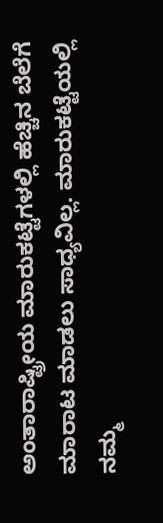ಅಂತಾರಾಷ್ಟ್ರೀಯ ಮಾರುಕಟ್ಟೆಗಳಲ್ಲಿ ಹೆಚ್ಚಿನ ಬೆಲೆಗೆ ಮಾರಾಟ ಮಾಡಲು ಸಾಧ್ಯವಿಲ್ಲ. ಮಾರುಕಟ್ಟೆಯಲ್ಲಿ ನಮ್ಮ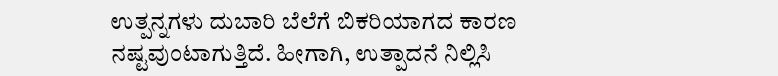ಉತ್ಪನ್ನಗಳು ದುಬಾರಿ ಬೆಲೆಗೆ ಬಿಕರಿಯಾಗದ ಕಾರಣ ನಷ್ಟವುಂಟಾಗುತ್ತಿದೆ. ಹೀಗಾಗಿ, ಉತ್ಪಾದನೆ ನಿಲ್ಲಿಸಿ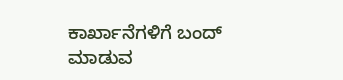ಕಾರ್ಖಾನೆಗಳಿಗೆ ಬಂದ್ ಮಾಡುವ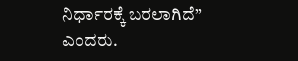ನಿರ್ಧಾರಕ್ಕೆ ಬರಲಾಗಿದೆ” ಎಂದರು.